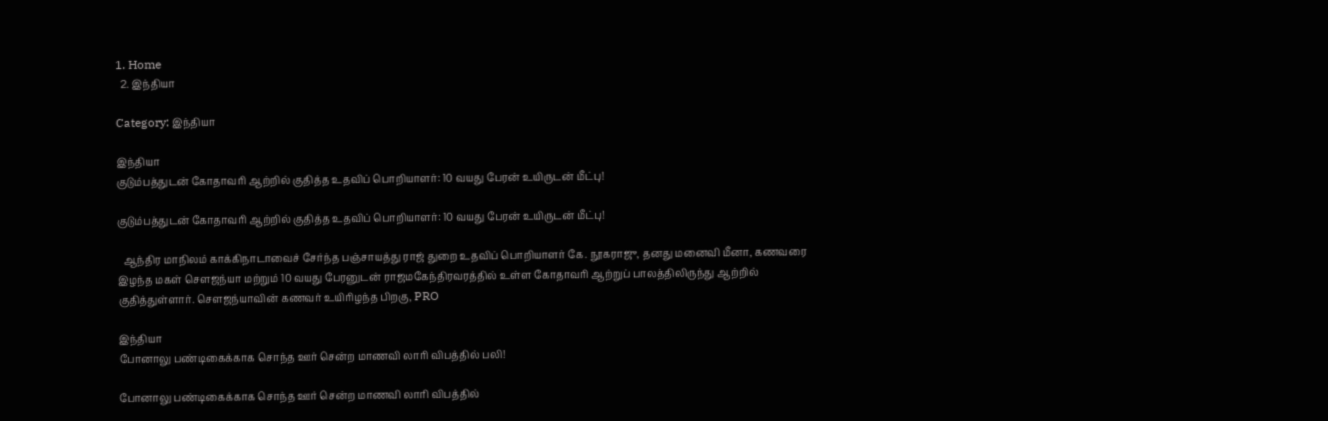1. Home
  2. இந்தியா

Category: இந்தியா

இந்தியா
குடும்பத்துடன் கோதாவரி ஆற்றில் குதித்த உதவிப் பொறியாளர்: 10 வயது பேரன் உயிருடன் மீட்பு!

குடும்பத்துடன் கோதாவரி ஆற்றில் குதித்த உதவிப் பொறியாளர்: 10 வயது பேரன் உயிருடன் மீட்பு!

  ஆந்திர மாநிலம் காக்கிநாடாவைச் சேர்ந்த பஞ்சாயத்து ராஜ் துறை உதவிப் பொறியாளர் கே. நூகராஜு, தனது மனைவி மீனா, கணவரை இழந்த மகள் சௌஜந்யா மற்றும் 10 வயது பேரனுடன் ராஜமகேந்திரவரத்தில் உள்ள கோதாவரி ஆற்றுப் பாலத்திலிருந்து ஆற்றில் குதித்துள்ளார். சௌஜந்யாவின் கணவர் உயிரிழந்த பிறகு, PRO

இந்தியா
போனாலு பண்டிகைக்காக சொந்த ஊர் சென்ற மாணவி லாரி விபத்தில் பலி!

போனாலு பண்டிகைக்காக சொந்த ஊர் சென்ற மாணவி லாரி விபத்தில்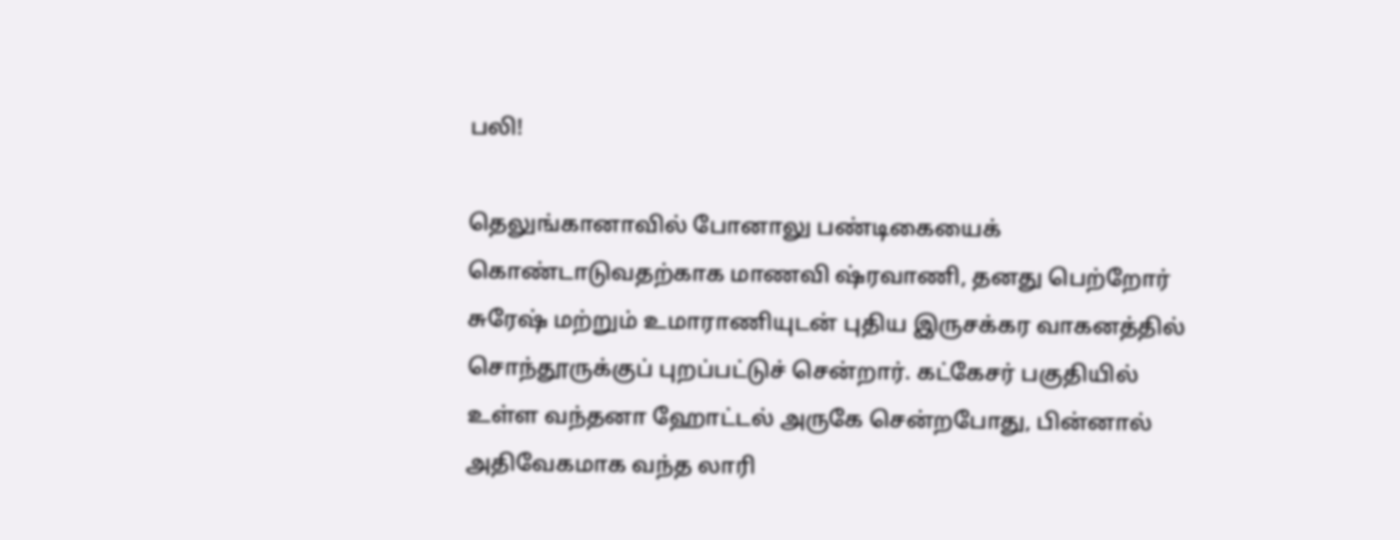பலி!

தெலுங்கானாவில் போனாலு பண்டிகையைக் கொண்டாடுவதற்காக மாணவி ஷ்ரவாணி, தனது பெற்றோர் சுரேஷ் மற்றும் உமாராணியுடன் புதிய இருசக்கர வாகனத்தில் சொந்தூருக்குப் புறப்பட்டுச் சென்றார். கட்கேசர் பகுதியில் உள்ள வந்தனா ஹோட்டல் அருகே சென்றபோது, பின்னால் அதிவேகமாக வந்த லாரி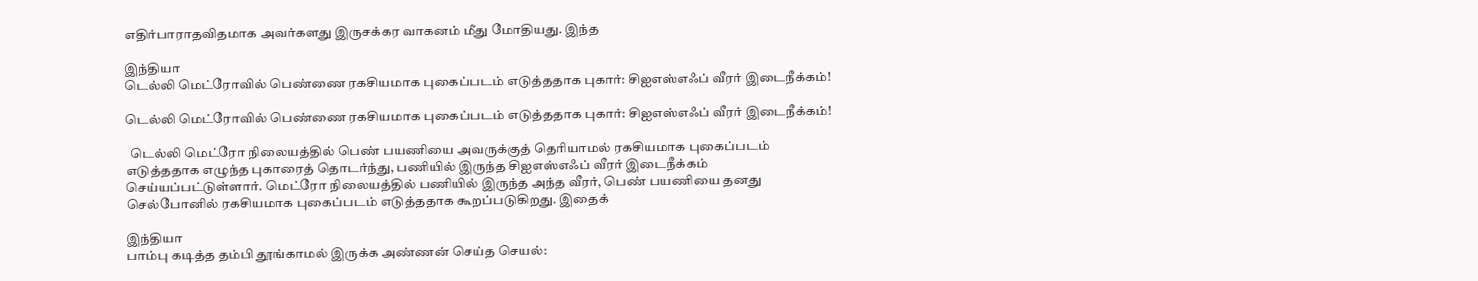எதிர்பாராதவிதமாக அவர்களது இருசக்கர வாகனம் மீது மோதியது. இந்த

இந்தியா
டெல்லி மெட்ரோவில் பெண்ணை ரகசியமாக புகைப்படம் எடுத்ததாக புகார்: சிஐஎஸ்எஃப் வீரர் இடைநீக்கம்!

டெல்லி மெட்ரோவில் பெண்ணை ரகசியமாக புகைப்படம் எடுத்ததாக புகார்: சிஐஎஸ்எஃப் வீரர் இடைநீக்கம்!

  டெல்லி மெட்ரோ நிலையத்தில் பெண் பயணியை அவருக்குத் தெரியாமல் ரகசியமாக புகைப்படம் எடுத்ததாக எழுந்த புகாரைத் தொடர்ந்து, பணியில் இருந்த சிஐஎஸ்எஃப் வீரர் இடைநீக்கம் செய்யப்பட்டுள்ளார். மெட்ரோ நிலையத்தில் பணியில் இருந்த அந்த வீரர், பெண் பயணியை தனது செல்போனில் ரகசியமாக புகைப்படம் எடுத்ததாக கூறப்படுகிறது. இதைக்

இந்தியா
பாம்பு கடித்த தம்பி தூங்காமல் இருக்க அண்ணன் செய்த செயல்: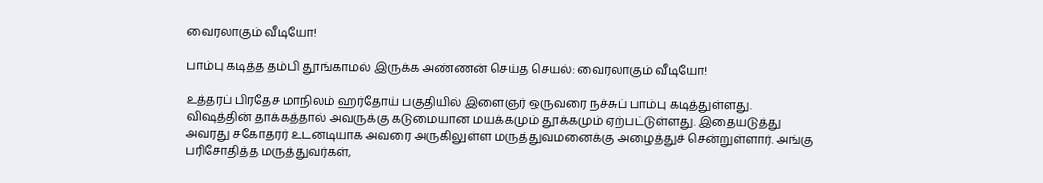வைரலாகும் வீடியோ!

பாம்பு கடித்த தம்பி தூங்காமல் இருக்க அண்ணன் செய்த செயல்: வைரலாகும் வீடியோ!

உத்தரப் பிரதேச மாநிலம் ஹர்தோய் பகுதியில் இளைஞர் ஒருவரை நச்சுப் பாம்பு கடித்துள்ளது. விஷத்தின் தாக்கத்தால் அவருக்கு கடுமையான மயக்கமும் தூக்கமும் ஏற்பட்டுள்ளது. இதையடுத்து அவரது சகோதரர் உடனடியாக அவரை அருகிலுள்ள மருத்துவமனைக்கு அழைத்துச் சென்றுள்ளார். அங்கு பரிசோதித்த மருத்துவர்கள்,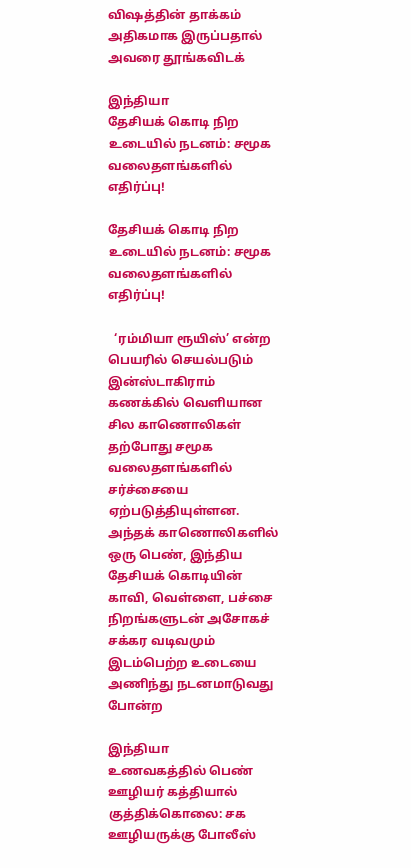விஷத்தின் தாக்கம் அதிகமாக இருப்பதால் அவரை தூங்கவிடக்

இந்தியா
தேசியக் கொடி நிற உடையில் நடனம்: சமூக வலைதளங்களில் எதிர்ப்பு!

தேசியக் கொடி நிற உடையில் நடனம்: சமூக வலைதளங்களில் எதிர்ப்பு!

  ‘ரம்மியா ரூயிஸ்’ என்ற பெயரில் செயல்படும் இன்ஸ்டாகிராம் கணக்கில் வெளியான சில காணொலிகள் தற்போது சமூக வலைதளங்களில் சர்ச்சையை ஏற்படுத்தியுள்ளன. அந்தக் காணொலிகளில் ஒரு பெண், இந்திய தேசியக் கொடியின் காவி, வெள்ளை, பச்சை நிறங்களுடன் அசோகச் சக்கர வடிவமும் இடம்பெற்ற உடையை அணிந்து நடனமாடுவது போன்ற

இந்தியா
உணவகத்தில் பெண் ஊழியர் கத்தியால் குத்திக்கொலை: சக ஊழியருக்கு போலீஸ்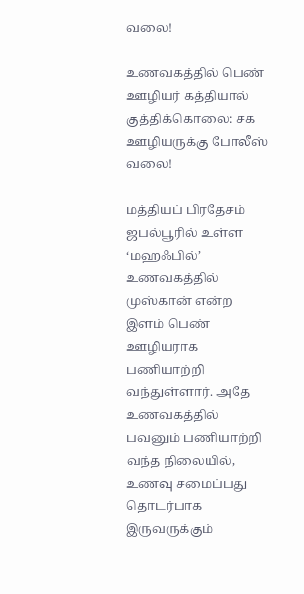வலை!

உணவகத்தில் பெண் ஊழியர் கத்தியால் குத்திக்கொலை: சக ஊழியருக்கு போலீஸ் வலை!

மத்தியப் பிரதேசம் ஜபல்பூரில் உள்ள ‘மஹஃபில்’ உணவகத்தில் முஸ்கான் என்ற இளம் பெண் ஊழியராக பணியாற்றி வந்துள்ளார். அதே உணவகத்தில் பவனும் பணியாற்றி வந்த நிலையில், உணவு சமைப்பது தொடர்பாக இருவருக்கும்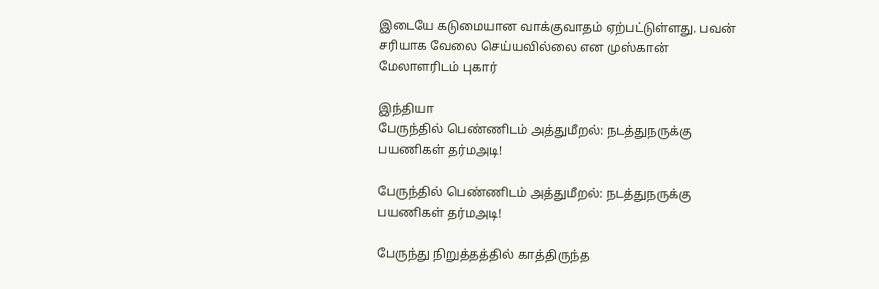இடையே கடுமையான வாக்குவாதம் ஏற்பட்டுள்ளது. பவன் சரியாக வேலை செய்யவில்லை என முஸ்கான் மேலாளரிடம் புகார்

இந்தியா
பேருந்தில் பெண்ணிடம் அத்துமீறல்: நடத்துநருக்கு பயணிகள் தர்மஅடி!

பேருந்தில் பெண்ணிடம் அத்துமீறல்: நடத்துநருக்கு பயணிகள் தர்மஅடி!

பேருந்து நிறுத்தத்தில் காத்திருந்த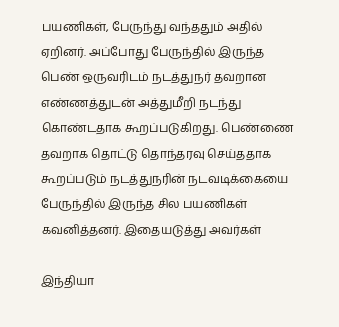பயணிகள், பேருந்து வந்ததும் அதில் ஏறினர். அப்போது பேருந்தில் இருந்த பெண் ஒருவரிடம் நடத்துநர் தவறான எண்ணத்துடன் அத்துமீறி நடந்து கொண்டதாக கூறப்படுகிறது. பெண்ணை தவறாக தொட்டு தொந்தரவு செய்ததாக கூறப்படும் நடத்துநரின் நடவடிக்கையை பேருந்தில் இருந்த சில பயணிகள் கவனித்தனர். இதையடுத்து அவர்கள்

இந்தியா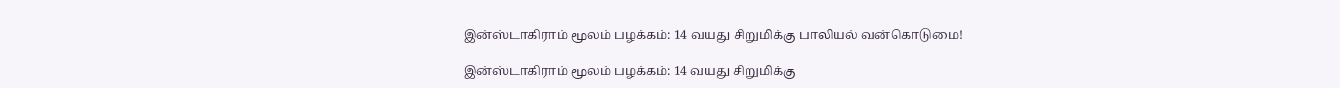இன்ஸ்டாகிராம் மூலம் பழக்கம்: 14 வயது சிறுமிக்கு பாலியல் வன்கொடுமை!

இன்ஸ்டாகிராம் மூலம் பழக்கம்: 14 வயது சிறுமிக்கு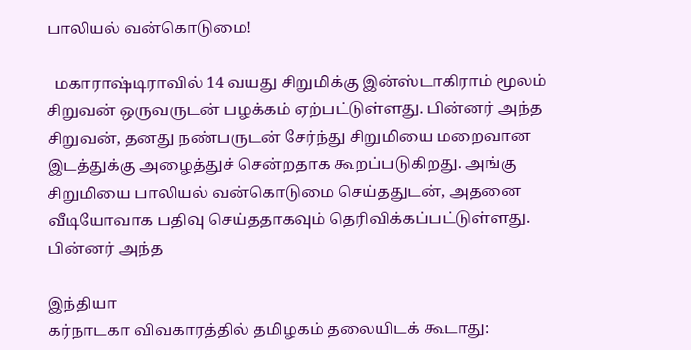பாலியல் வன்கொடுமை!

  மகாராஷ்டிராவில் 14 வயது சிறுமிக்கு இன்ஸ்டாகிராம் மூலம் சிறுவன் ஒருவருடன் பழக்கம் ஏற்பட்டுள்ளது. பின்னர் அந்த சிறுவன், தனது நண்பருடன் சேர்ந்து சிறுமியை மறைவான இடத்துக்கு அழைத்துச் சென்றதாக கூறப்படுகிறது. அங்கு சிறுமியை பாலியல் வன்கொடுமை செய்ததுடன், அதனை வீடியோவாக பதிவு செய்ததாகவும் தெரிவிக்கப்பட்டுள்ளது. பின்னர் அந்த

இந்தியா
கர்நாடகா விவகாரத்தில் தமிழகம் தலையிடக் கூடாது: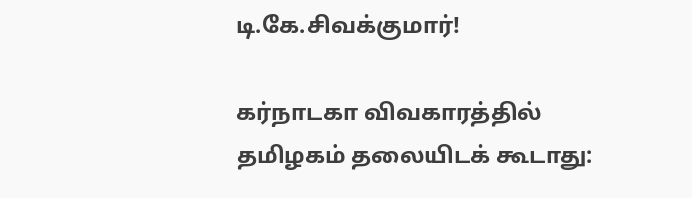டி.கே.சிவக்குமார்!

கர்நாடகா விவகாரத்தில் தமிழகம் தலையிடக் கூடாது: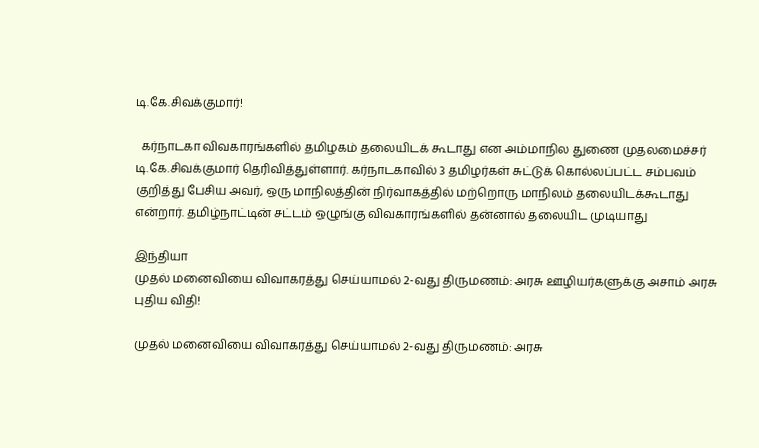டி.கே.சிவக்குமார்!

  கர்நாடகா விவகாரங்களில் தமிழகம் தலையிடக் கூடாது என அம்மாநில துணை முதலமைச்சர் டி.கே.சிவக்குமார் தெரிவித்துள்ளார். கர்நாடகாவில் 3 தமிழர்கள் சுட்டுக் கொல்லப்பட்ட சம்பவம் குறித்து பேசிய அவர், ஒரு மாநிலத்தின் நிர்வாகத்தில் மற்றொரு மாநிலம் தலையிடக்கூடாது என்றார். தமிழ்நாட்டின் சட்டம் ஒழுங்கு விவகாரங்களில் தன்னால் தலையிட முடியாது

இந்தியா
முதல் மனைவியை விவாகரத்து செய்யாமல் 2-வது திருமணம்: அரசு ஊழியர்களுக்கு அசாம் அரசு புதிய விதி!

முதல் மனைவியை விவாகரத்து செய்யாமல் 2-வது திருமணம்: அரசு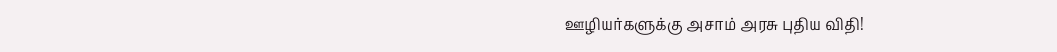ஊழியர்களுக்கு அசாம் அரசு புதிய விதி!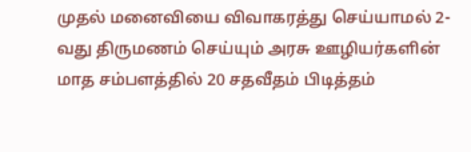முதல் மனைவியை விவாகரத்து செய்யாமல் 2-வது திருமணம் செய்யும் அரசு ஊழியர்களின் மாத சம்பளத்தில் 20 சதவீதம் பிடித்தம்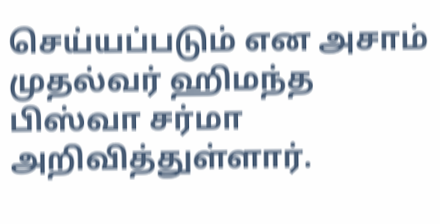செய்யப்படும் என அசாம் முதல்வர் ஹிமந்த பிஸ்வா சர்மா அறிவித்துள்ளார்.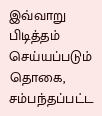இவ்வாறு பிடித்தம் செய்யப்படும் தொகை, சம்பந்தப்பட்ட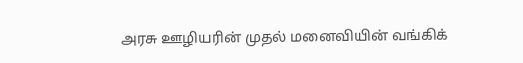அரசு ஊழியரின் முதல் மனைவியின் வங்கிக்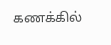கணக்கில்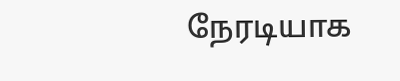நேரடியாக